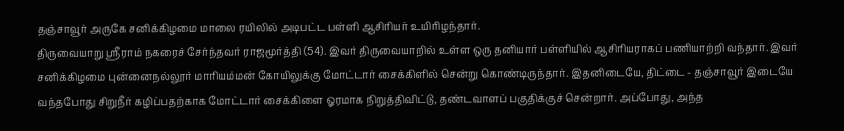தஞ்சாவூர் அருகே சனிக்கிழமை மாலை ரயிலில் அடிபட்ட பள்ளி ஆசிரியர் உயிரிழந்தார்.
திருவையாறு ஸ்ரீராம் நகரைச் சேர்ந்தவர் ராஜமூர்த்தி (54). இவர் திருவையாறில் உள்ள ஒரு தனியார் பள்ளியில் ஆசிரியராகப் பணியாற்றி வந்தார். இவர் சனிக்கிழமை புன்னைநல்லூர் மாரியம்மன் கோயிலுக்கு மோட்டார் சைக்கிளில் சென்று கொண்டிருந்தார். இதனிடையே, திட்டை - தஞ்சாவூர் இடையே வந்தபோது சிறுநீர் கழிப்பதற்காக மோட்டார் சைக்கிளை ஓரமாக நிறுத்திவிட்டு, தண்டவாளப் பகுதிக்குச் சென்றார். அப்போது, அந்த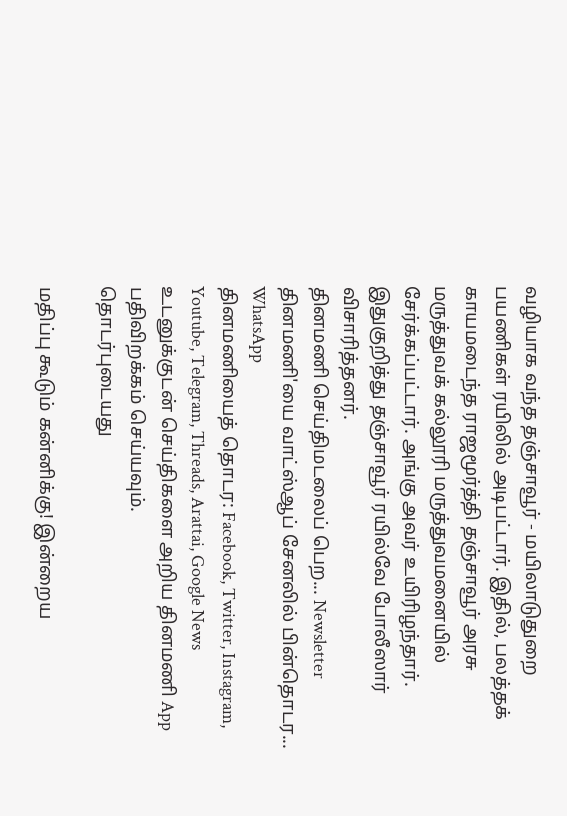வழியாக வந்த தஞ்சாவூர் - மயிலாடுதுறை பயணிகள் ரயிலில் அடிபட்டார். இதில், பலத்தக் காயமடைந்த ராஜமூர்த்தி தஞ்சாவூர் அரசு மருத்துவக் கல்லூரி மருத்துவமனையில் சேர்க்கப்பட்டார். அங்கு அவர் உயிரிழந்தார். இதுகுறித்து தஞ்சாவூர் ரயில்வே போலீஸார் விசாரித்தனர்.
தினமணி செய்திமடலைப் பெற... Newsletter
தினமணி'யை வாட்ஸ்ஆப் சேனலில் பின்தொடர... WhatsApp
தினமணியைத் தொடர: Facebook, Twitter, Instagram, Youtube, Telegram, Threads, Arattai, Google News
உடனுக்குடன் செய்திகளை அறிய தினமணி App பதிவிறக்கம் செய்யவும்.
தொடர்புடையது

மதிப்பு கூடும் கன்னிக்கு! இன்றைய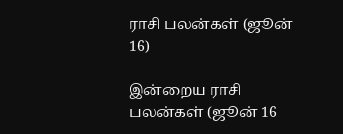ராசி பலன்கள் (ஜூன் 16)

இன்றைய ராசி பலன்கள் (ஜூன் 16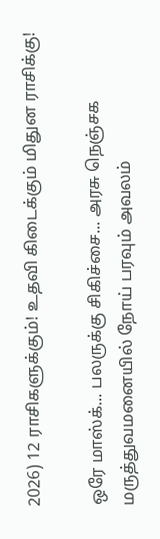2026) 12 ராசிகளுக்கும்! உதவி கிடைக்கும் மிதுன ராசிக்கு!

ஒரே மாஸ்க்... பலருக்கு சிகிச்சை... அரசு நெஞ்சக மருத்துவமனையில் நோய் பரவும் அவலம்